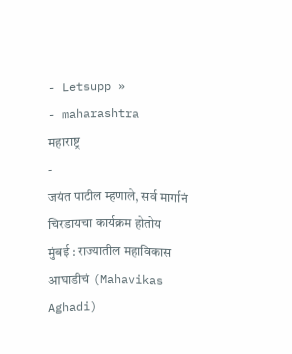- Letsupp »
- maharashtra
महाराष्ट्र
-
जयंत पाटील म्हणाले, सर्व मार्गानं चिरडायचा कार्यक्रम होतोय
मुंबई : राज्यातील महाविकास आघाडीचं (Mahavikas Aghadi)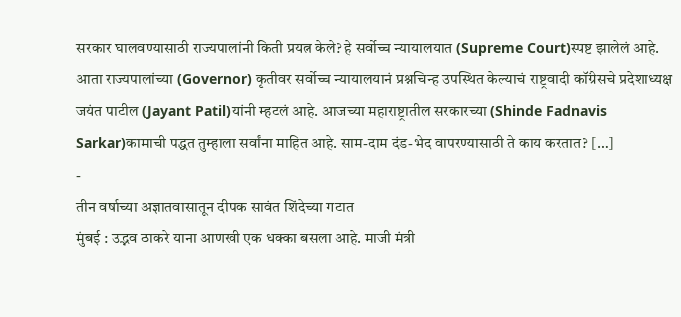सरकार घालवण्यासाठी राज्यपालांनी किती प्रयत्न केले? हे सर्वोच्च न्यायालयात (Supreme Court)स्पष्ट झालेलं आहे. आता राज्यपालांच्या (Governor) कृतीवर सर्वोच्च न्यायालयानं प्रश्नचिन्ह उपस्थित केल्याचं राष्ट्रवादी कॉंग्रेसचे प्रदेशाध्यक्ष जयंत पाटील (Jayant Patil)यांनी म्हटलं आहे. आजच्या महाराष्ट्रातील सरकारच्या (Shinde Fadnavis Sarkar)कामाची पद्धत तुम्हाला सर्वांना माहित आहे. साम-दाम दंड-भेद वापरण्यासाठी ते काय करतात? […]
-
तीन वर्षाच्या अज्ञातवासातून दीपक सावंत शिंदेच्या गटात
मुंबई : उद्भव ठाकरे याना आणखी एक धक्का बसला आहे. माजी मंत्री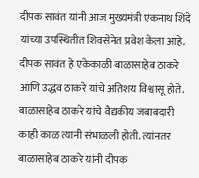दीपक सावंत यांनी आज मुख्यमंत्री एकनाथ शिंदे यांच्या उपस्थितीत शिवसेनेत प्रवेश केला आहे. दीपक सावंत हे एकेकाळी बाळासाहेब ठाकरे आणि उद्धव ठाकरे यांचे अतिशय विश्वासू होते. बाळासाहेब ठाकरे यांचे वैद्यकीय जबाबदारी काही काळ त्यानी संभाळली होती. त्यांनतर बाळासाहेब ठाकरे यांनी दीपक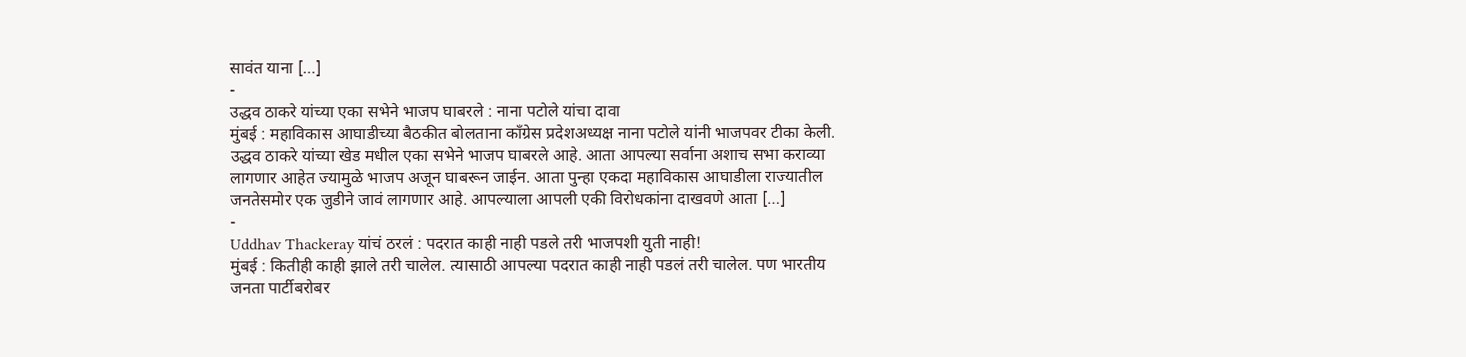सावंत याना […]
-
उद्धव ठाकरे यांच्या एका सभेने भाजप घाबरले : नाना पटोले यांचा दावा
मुंबई : महाविकास आघाडीच्या बैठकीत बोलताना काँग्रेस प्रदेशअध्यक्ष नाना पटोले यांनी भाजपवर टीका केली. उद्धव ठाकरे यांच्या खेड मधील एका सभेने भाजप घाबरले आहे. आता आपल्या सर्वाना अशाच सभा कराव्या लागणार आहेत ज्यामुळे भाजप अजून घाबरून जाईन. आता पुन्हा एकदा महाविकास आघाडीला राज्यातील जनतेसमोर एक जुडीने जावं लागणार आहे. आपल्याला आपली एकी विरोधकांना दाखवणे आता […]
-
Uddhav Thackeray यांचं ठरलं : पदरात काही नाही पडले तरी भाजपशी युती नाही!
मुंबई : कितीही काही झाले तरी चालेल. त्यासाठी आपल्या पदरात काही नाही पडलं तरी चालेल. पण भारतीय जनता पार्टीबरोबर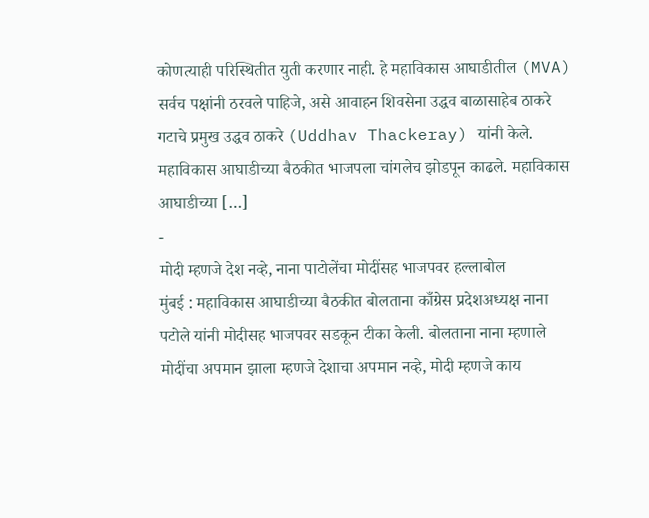कोणत्याही परिस्थितीत युती करणार नाही. हे महाविकास आघाडीतील (MVA) सर्वच पक्षांनी ठरवले पाहिजे, असे आवाहन शिवसेना उद्धव बाळासाहेब ठाकरे गटाचे प्रमुख उद्धव ठाकरे (Uddhav Thackeray) यांनी केले. महाविकास आघाडीच्या बैठकीत भाजपला चांगलेच झोडपून काढले. महाविकास आघाडीच्या […]
-
मोदी म्हणजे देश नव्हे, नाना पाटोलेंचा मोदींसह भाजपवर हल्लाबोल
मुंबई : महाविकास आघाडीच्या बैठकीत बोलताना काँग्रेस प्रदेशअध्यक्ष नाना पटोले यांनी मोदीसह भाजपवर सडकून टीका केली. बोलताना नाना म्हणाले मोदींचा अपमान झाला म्हणजे देशाचा अपमान नव्हे, मोदी म्हणजे काय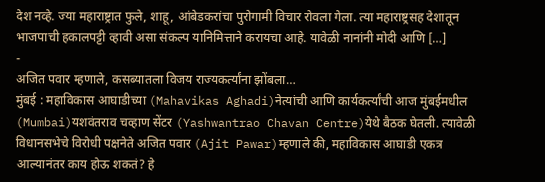देश नव्हे. ज्या महाराष्ट्रात फुले, शाहू, आंबेडकरांचा पुरोगामी विचार रोवला गेला. त्या महाराष्ट्रसह देशातून भाजपाची हकालपट्टी व्हावी असा संकल्प यानिमित्ताने करायचा आहे. यावेळी नानांनी मोदी आणि […]
-
अजित पवार म्हणाले, कसब्यातला विजय राज्यकर्त्यांना झोंबला…
मुंबई : महाविकास आघाडीच्या (Mahavikas Aghadi)नेत्यांची आणि कार्यकर्त्यांची आज मुंबईमधील (Mumbai)यशवंतराव चव्हाण सेंटर (Yashwantrao Chavan Centre)येथे बैठक घेतली. त्यावेळी विधानसभेचे विरोधी पक्षनेते अजित पवार (Ajit Pawar)म्हणाले की, महाविकास आघाडी एकत्र आल्यानंतर काय होऊ शकतं? हे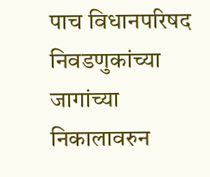पाच विधानपरिषद निवडणुकांच्या जागांच्या निकालावरुन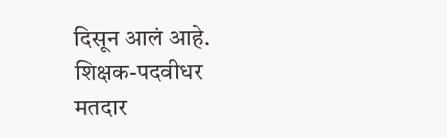दिसून आलं आहे. शिक्षक-पदवीधर मतदार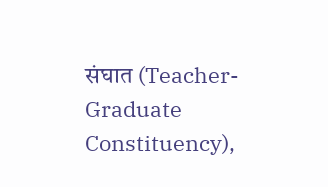संघात (Teacher-Graduate Constituency),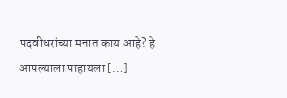पदवीधरांच्या मनात काय आहे? हे आपल्याला पाहायला […]